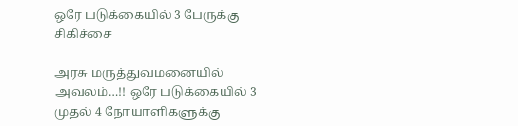ஒரே படுக்கையில் 3 பேருக்கு சிகிச்சை

அரசு மருத்துவமனையில் அவலம்…!! ஒரே படுக்கையில் 3 முதல் 4 நோயாளிகளுக்கு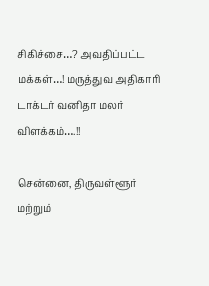சிகிச்சை…? அவதிப்பட்ட மக்கள்…! மருத்துவ அதிகாரி டாக்டர் வனிதா மலர் விளக்கம்….!!

சென்னை, திருவள்ளூர் மற்றும்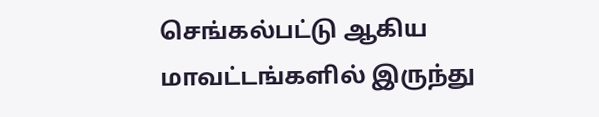செங்கல்பட்டு ஆகிய மாவட்டங்களில் இருந்து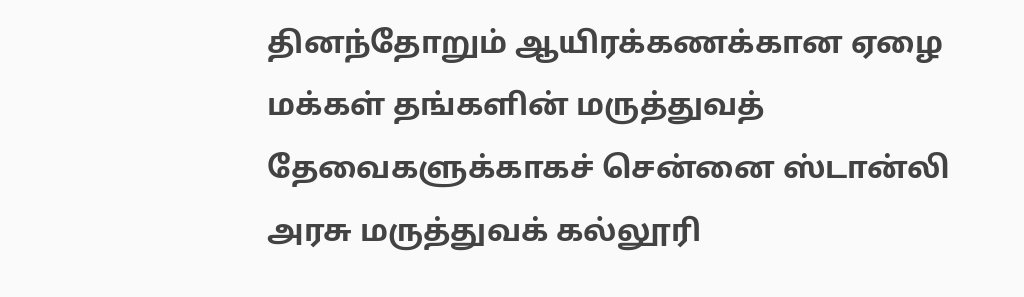தினந்தோறும் ஆயிரக்கணக்கான ஏழை மக்கள் தங்களின் மருத்துவத் தேவைகளுக்காகச் சென்னை ஸ்டான்லி அரசு மருத்துவக் கல்லூரி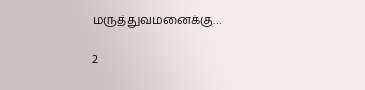மருத்துவமனைக்கு…

2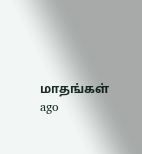மாதங்கள் ago